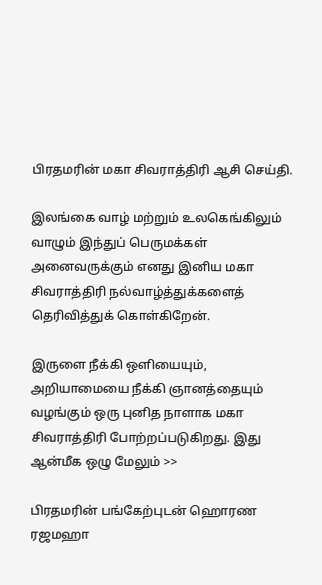பிரதமரின் மகா சிவராத்திரி ஆசி செய்தி.

இலங்கை வாழ் மற்றும் உலகெங்கிலும் வாழும் இந்துப் பெருமக்கள் அனைவருக்கும் எனது இனிய மகா சிவராத்திரி நல்வாழ்த்துக்களைத் தெரிவித்துக் கொள்கிறேன்.

இருளை நீக்கி ஒளியையும், அறியாமையை நீக்கி ஞானத்தையும் வழங்கும் ஒரு புனித நாளாக மகா சிவராத்திரி போற்றப்படுகிறது. இது ஆன்மீக ஒழு மேலும் >>

பிரதமரின் பங்கேற்புடன் ஹொரண ரஜமஹா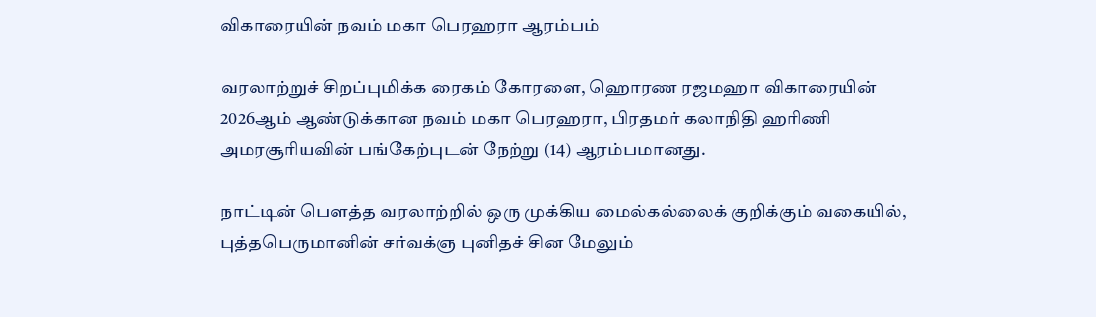விகாரையின் நவம் மகா பெரஹரா ஆரம்பம்

வரலாற்றுச் சிறப்புமிக்க ரைகம் கோரளை, ஹொரண ரஜமஹா விகாரையின் 2026ஆம் ஆண்டுக்கான நவம் மகா பெரஹரா, பிரதமர் கலாநிதி ஹரிணி அமரசூரியவின் பங்கேற்புடன் நேற்று (14) ஆரம்பமானது.

நாட்டின் பௌத்த வரலாற்றில் ஒரு முக்கிய மைல்கல்லைக் குறிக்கும் வகையில், புத்தபெருமானின் சர்வக்ஞ புனிதச் சின மேலும்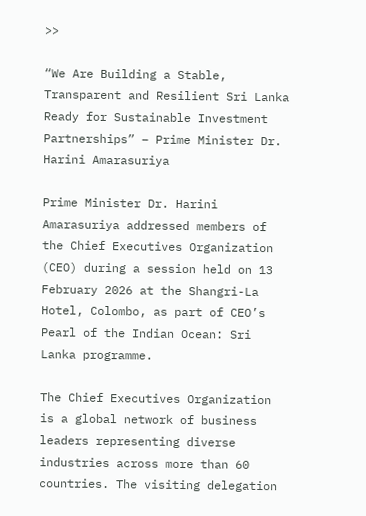>>

“We Are Building a Stable, Transparent and Resilient Sri Lanka Ready for Sustainable Investment Partnerships” – Prime Minister Dr. Harini Amarasuriya

Prime Minister Dr. Harini Amarasuriya addressed members of the Chief Executives Organization (CEO) during a session held on 13 February 2026 at the Shangri-La Hotel, Colombo, as part of CEO’s Pearl of the Indian Ocean: Sri Lanka programme.

The Chief Executives Organization is a global network of business leaders representing diverse industries across more than 60 countries. The visiting delegation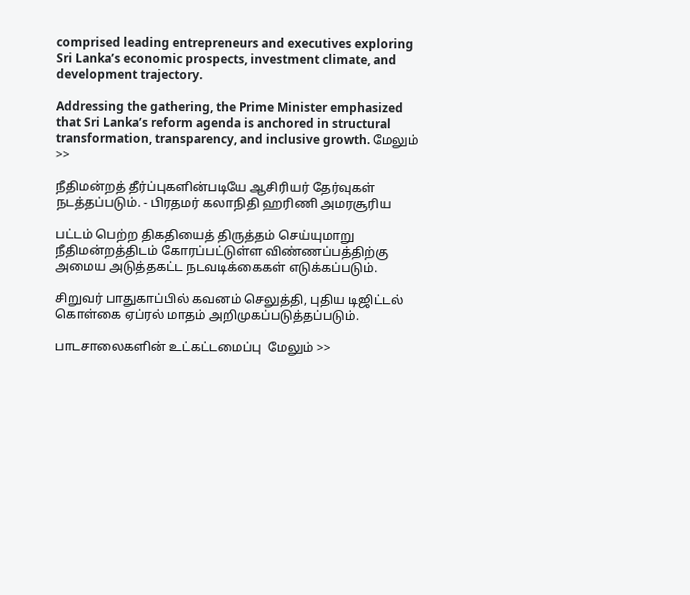comprised leading entrepreneurs and executives exploring Sri Lanka’s economic prospects, investment climate, and development trajectory.

Addressing the gathering, the Prime Minister emphasized that Sri Lanka’s reform agenda is anchored in structural transformation, transparency, and inclusive growth. மேலும் >>

நீதிமன்றத் தீர்ப்புகளின்படியே ஆசிரியர் தேர்வுகள் நடத்தப்படும். - பிரதமர் கலாநிதி ஹரிணி அமரசூரிய

பட்டம் பெற்ற திகதியைத் திருத்தம் செய்யுமாறு நீதிமன்றத்திடம் கோரப்பட்டுள்ள விண்ணப்பத்திற்கு அமைய அடுத்தகட்ட நடவடிக்கைகள் எடுக்கப்படும்.

சிறுவர் பாதுகாப்பில் கவனம் செலுத்தி, புதிய டிஜிட்டல் கொள்கை ஏப்ரல் மாதம் அறிமுகப்படுத்தப்படும்.

பாடசாலைகளின் உட்கட்டமைப்பு  மேலும் >>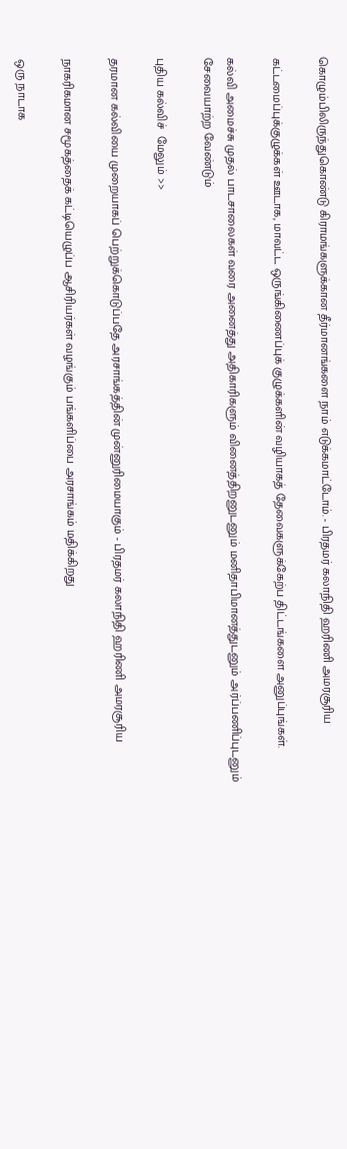கொழும்பிலிருந்துகொண்டு கிராமங்களுக்கான தீர்மானங்களை நாம் எடுக்கமாட்டோம். - பிரதமர் கலாநிதி ஹரிணி அமரசூரிய

கட்டமைப்புக்குழுக்கள் ஊடாக, மாவட்ட ஒருங்கிணைப்புக் குழுக்களின் வழியாகத் தேவைகளுக்கேற்ப திட்டங்களை அனுப்புங்கள்.

கல்வி அமைச்சு முதல் பாடசாலைகள் வரை அனைத்து அதிகாரிகளும் வினைத்திறனுடனும் மனிதாபிமானத்துடனும் அர்ப்பணிப்புடனும் சேவையாற்ற வேண்டும்

புதிய கல்விச்  மேலும் >>

தரமான கல்வியை முறையாகப் பெற்றுக்கொடுப்பதே அரசாங்கத்தின் முன்னுரிமையாகும் - பிரதமர் கலாநிதி ஹரிணி அமரசூரிய

நாகரிகமான சமூகத்தைக் கட்டியெழுப்ப ஆசிரியர்கள் வழங்கும் பங்களிப்பை அரசாங்கம் மதிக்கிறது

ஒரு நாடாக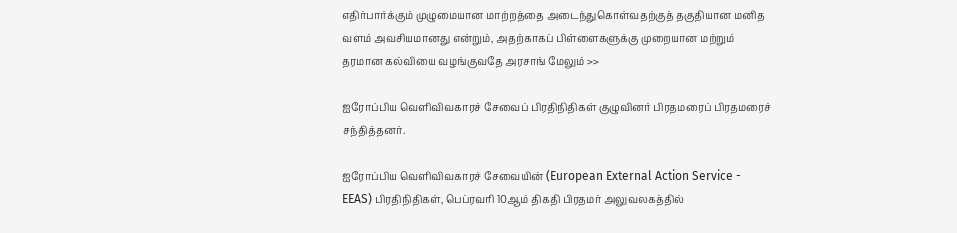எதிர்பார்க்கும் முழுமையான மாற்றத்தை அடைந்துகொள்வதற்குத் தகுதியான மனித வளம் அவசியமானது என்றும், அதற்காகப் பிள்ளைகளுக்கு முறையான மற்றும் தரமான கல்வியை வழங்குவதே அரசாங் மேலும் >>

ஐரோப்பிய வெளிவிவகாரச் சேவைப் பிரதிநிதிகள் குழுவினர் பிரதமரைப் பிரதமரைச் சந்தித்தனர்.

ஐரோப்பிய வெளிவிவகாரச் சேவையின் (European External Action Service - EEAS) பிரதிநிதிகள், பெப்ரவரி 10ஆம் திகதி பிரதமர் அலுவலகத்தில்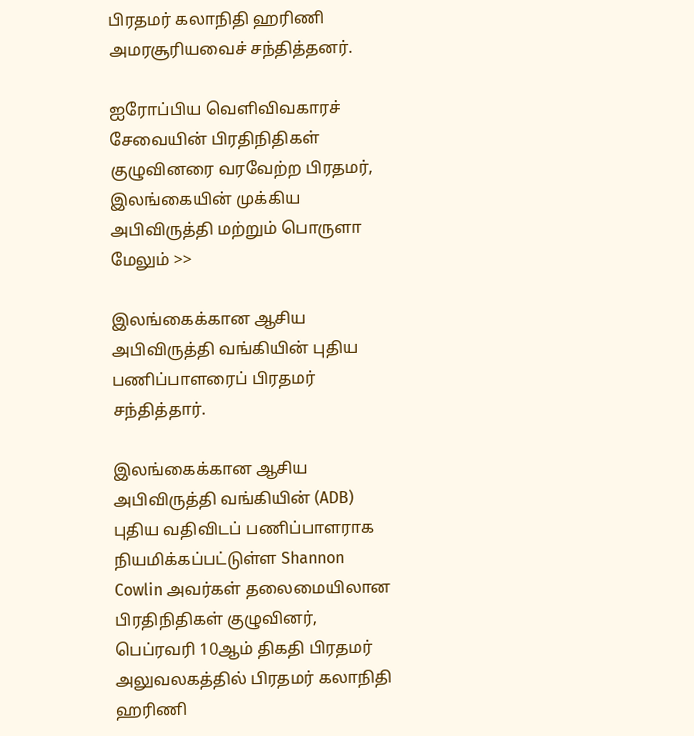பிரதமர் கலாநிதி ஹரிணி அமரசூரியவைச் சந்தித்தனர்.

ஐரோப்பிய வெளிவிவகாரச் சேவையின் பிரதிநிதிகள் குழுவினரை வரவேற்ற பிரதமர், இலங்கையின் முக்கிய அபிவிருத்தி மற்றும் பொருளா மேலும் >>

இலங்கைக்கான ஆசிய அபிவிருத்தி வங்கியின் புதிய பணிப்பாளரைப் பிரதமர் சந்தித்தார்.

இலங்கைக்கான ஆசிய அபிவிருத்தி வங்கியின் (ADB) புதிய வதிவிடப் பணிப்பாளராக நியமிக்கப்பட்டுள்ள Shannon Cowlin அவர்கள் தலைமையிலான பிரதிநிதிகள் குழுவினர், பெப்ரவரி 10ஆம் திகதி பிரதமர் அலுவலகத்தில் பிரதமர் கலாநிதி ஹரிணி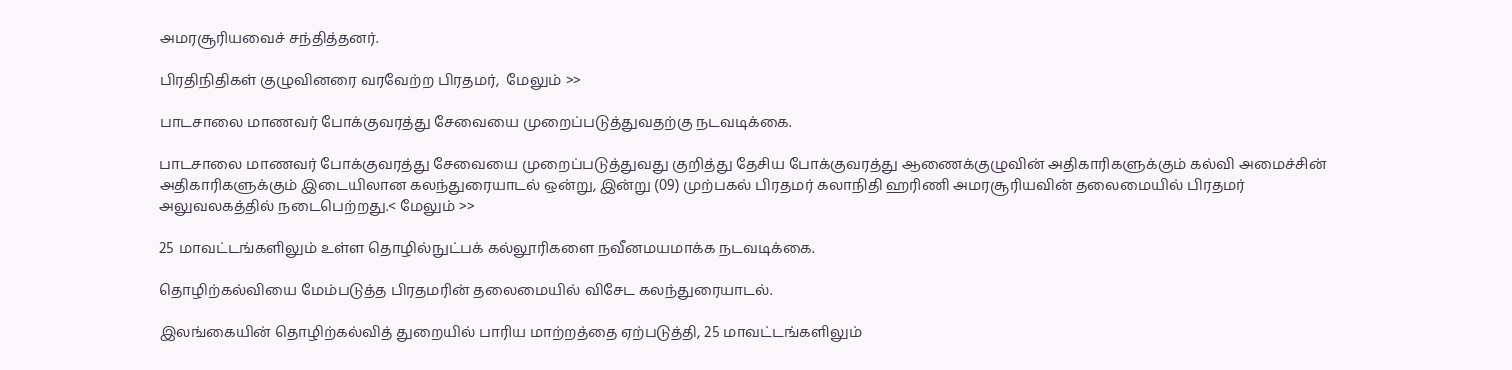அமரசூரியவைச் சந்தித்தனர்.

பிரதிநிதிகள் குழுவினரை வரவேற்ற பிரதமர்,  மேலும் >>

பாடசாலை மாணவர் போக்குவரத்து சேவையை முறைப்படுத்துவதற்கு நடவடிக்கை.

பாடசாலை மாணவர் போக்குவரத்து சேவையை முறைப்படுத்துவது குறித்து தேசிய போக்குவரத்து ஆணைக்குழுவின் அதிகாரிகளுக்கும் கல்வி அமைச்சின் அதிகாரிகளுக்கும் இடையிலான கலந்துரையாடல் ஒன்று, இன்று (09) முற்பகல் பிரதமர் கலாநிதி ஹரிணி அமரசூரியவின் தலைமையில் பிரதமர் அலுவலகத்தில் நடைபெற்றது.< மேலும் >>

25 மாவட்டங்களிலும் உள்ள தொழில்நுட்பக் கல்லூரிகளை நவீனமயமாக்க நடவடிக்கை.

தொழிற்கல்வியை மேம்படுத்த பிரதமரின் தலைமையில் விசேட கலந்துரையாடல்.

இலங்கையின் தொழிற்கல்வித் துறையில் பாரிய மாற்றத்தை ஏற்படுத்தி, 25 மாவட்டங்களிலும்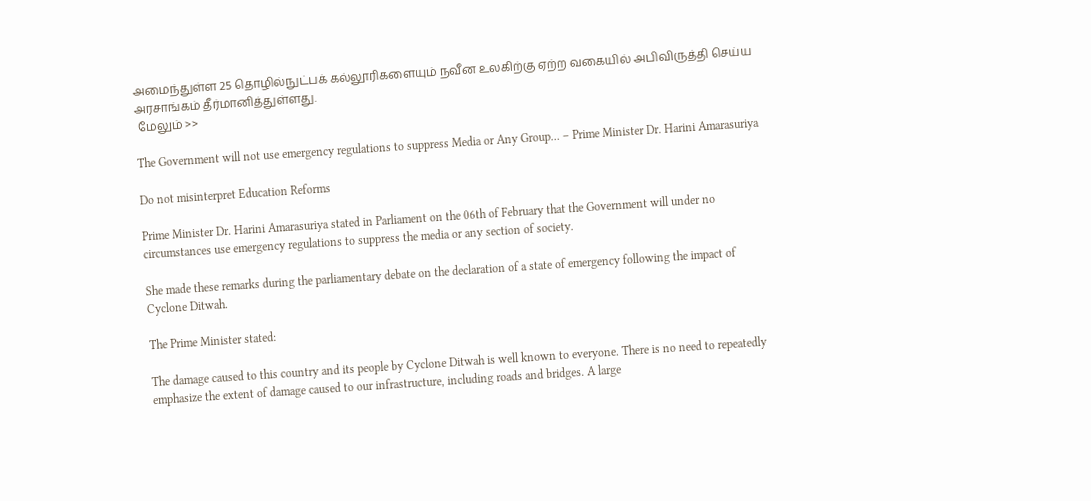அமைந்துள்ள 25 தொழில்நுட்பக் கல்லூரிகளையும் நவீன உலகிற்கு ஏற்ற வகையில் அபிவிருத்தி செய்ய அரசாங்கம் தீர்மானித்துள்ளது.
 மேலும் >>

The Government will not use emergency regulations to suppress Media or Any Group… – Prime Minister Dr. Harini Amarasuriya

Do not misinterpret Education Reforms

Prime Minister Dr. Harini Amarasuriya stated in Parliament on the 06th of February that the Government will under no circumstances use emergency regulations to suppress the media or any section of society.

She made these remarks during the parliamentary debate on the declaration of a state of emergency following the impact of Cyclone Ditwah.

The Prime Minister stated:

The damage caused to this country and its people by Cyclone Ditwah is well known to everyone. There is no need to repeatedly emphasize the extent of damage caused to our infrastructure, including roads and bridges. A large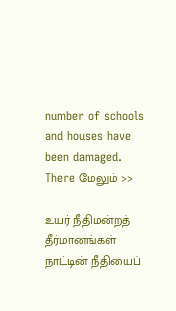number of schools and houses have been damaged. There மேலும் >>

உயர் நீதிமன்றத் தீர்மானங்கள் நாட்டின் நீதியைப்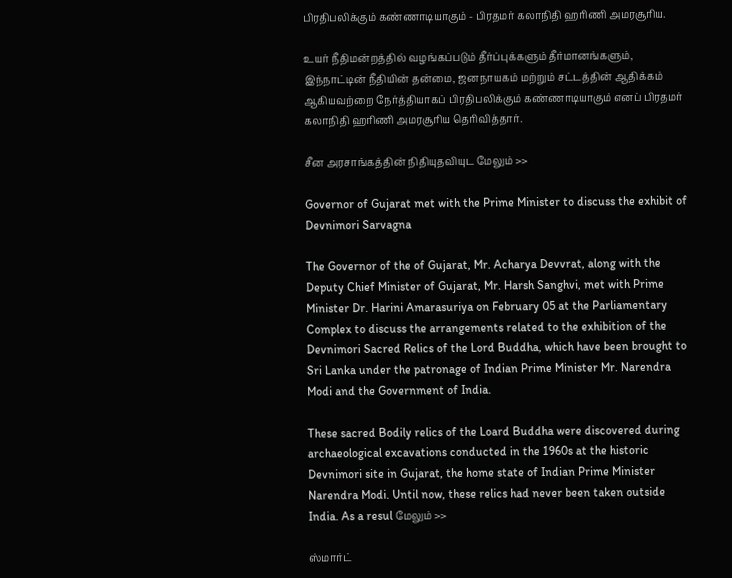பிரதிபலிக்கும் கண்ணாடியாகும் - பிரதமர் கலாநிதி ஹரிணி அமரசூரிய.

உயர் நீதிமன்றத்தில் வழங்கப்படும் தீர்ப்புக்களும் தீர்மானங்களும், இந்நாட்டின் நீதியின் தன்மை, ஜனநாயகம் மற்றும் சட்டத்தின் ஆதிக்கம் ஆகியவற்றை நேர்த்தியாகப் பிரதிபலிக்கும் கண்ணாடியாகும் எனப் பிரதமர் கலாநிதி ஹரிணி அமரசூரிய தெரிவித்தார்.

சீன அரசாங்கத்தின் நிதியுதவியுட மேலும் >>

Governor of Gujarat met with the Prime Minister to discuss the exhibit of Devnimori Sarvagna

The Governor of the of Gujarat, Mr. Acharya Devvrat, along with the Deputy Chief Minister of Gujarat, Mr. Harsh Sanghvi, met with Prime Minister Dr. Harini Amarasuriya on February 05 at the Parliamentary Complex to discuss the arrangements related to the exhibition of the Devnimori Sacred Relics of the Lord Buddha, which have been brought to Sri Lanka under the patronage of Indian Prime Minister Mr. Narendra Modi and the Government of India.

These sacred Bodily relics of the Loard Buddha were discovered during archaeological excavations conducted in the 1960s at the historic Devnimori site in Gujarat, the home state of Indian Prime Minister Narendra Modi. Until now, these relics had never been taken outside India. As a resul மேலும் >>

ஸ்மார்ட்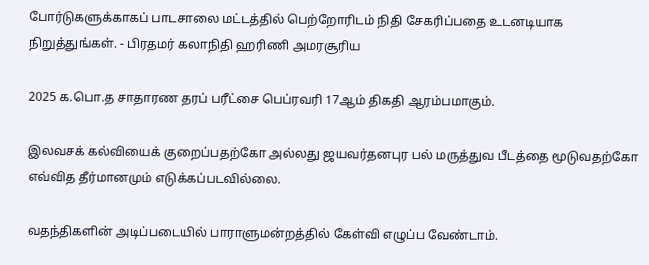போர்டுகளுக்காகப் பாடசாலை மட்டத்தில் பெற்றோரிடம் நிதி சேகரிப்பதை உடனடியாக நிறுத்துங்கள். - பிரதமர் கலாநிதி ஹரிணி அமரசூரிய

2025 க.பொ.த சாதாரண தரப் பரீட்சை பெப்ரவரி 17ஆம் திகதி ஆரம்பமாகும்.

இலவசக் கல்வியைக் குறைப்பதற்கோ அல்லது ஜயவர்தனபுர பல் மருத்துவ பீடத்தை மூடுவதற்கோ எவ்வித தீர்மானமும் எடுக்கப்படவில்லை.

வதந்திகளின் அடிப்படையில் பாராளுமன்றத்தில் கேள்வி எழுப்ப வேண்டாம்.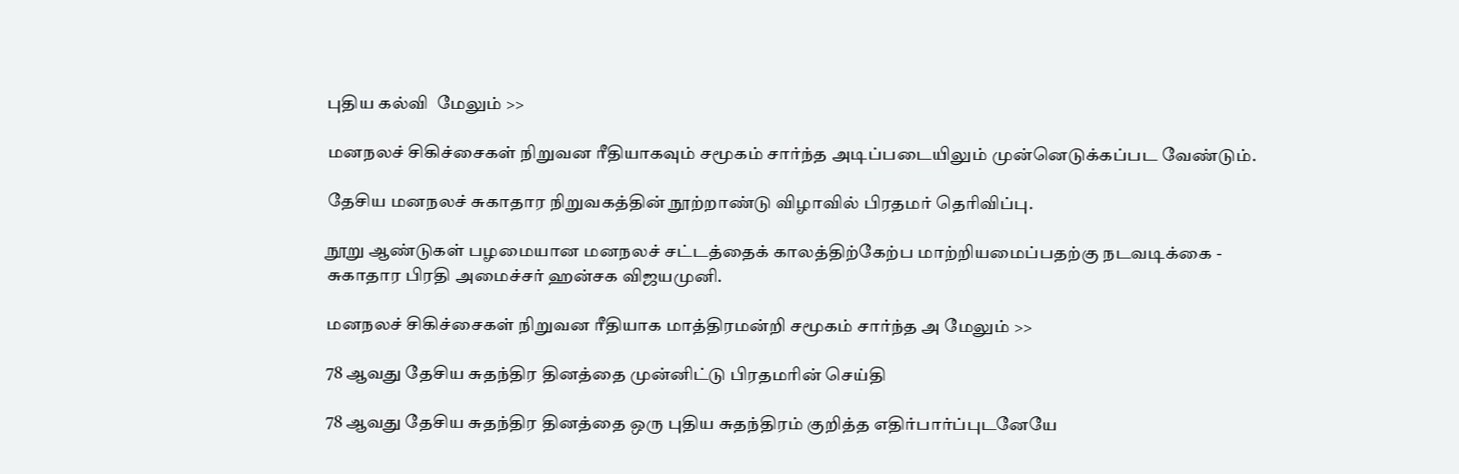புதிய கல்வி  மேலும் >>

மனநலச் சிகிச்சைகள் நிறுவன ரீதியாகவும் சமூகம் சார்ந்த அடிப்படையிலும் முன்னெடுக்கப்பட வேண்டும்.

தேசிய மனநலச் சுகாதார நிறுவகத்தின் நூற்றாண்டு விழாவில் பிரதமர் தெரிவிப்பு.

நூறு ஆண்டுகள் பழமையான மனநலச் சட்டத்தைக் காலத்திற்கேற்ப மாற்றியமைப்பதற்கு நடவடிக்கை - சுகாதார பிரதி அமைச்சர் ஹன்சக விஜயமுனி.

மனநலச் சிகிச்சைகள் நிறுவன ரீதியாக மாத்திரமன்றி சமூகம் சார்ந்த அ மேலும் >>

78 ஆவது தேசிய சுதந்திர தினத்தை முன்னிட்டு பிரதமரின் செய்தி

78 ஆவது தேசிய சுதந்திர தினத்தை ஒரு புதிய சுதந்திரம் குறித்த எதிர்பார்ப்புடனேயே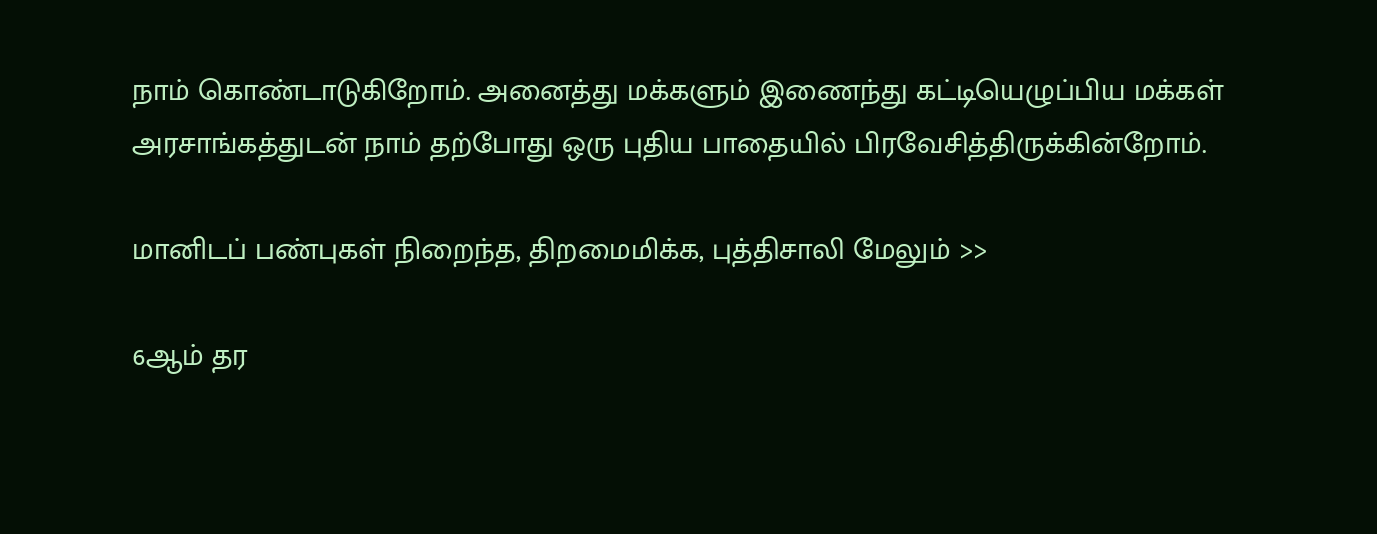நாம் கொண்டாடுகிறோம். அனைத்து மக்களும் இணைந்து கட்டியெழுப்பிய மக்கள் அரசாங்கத்துடன் நாம் தற்போது ஒரு புதிய பாதையில் பிரவேசித்திருக்கின்றோம்.

மானிடப் பண்புகள் நிறைந்த, திறமைமிக்க, புத்திசாலி மேலும் >>

6ஆம் தர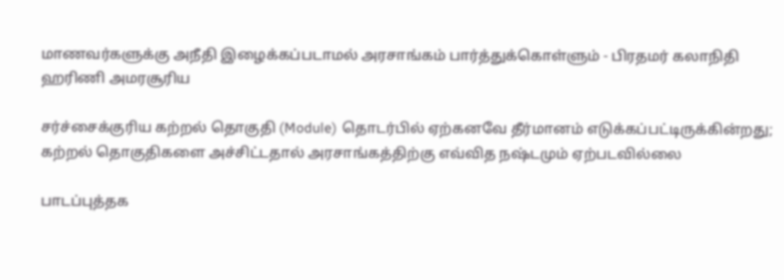மாணவர்களுக்கு அநீதி இழைக்கப்படாமல் அரசாங்கம் பார்த்துக்கொள்ளும் - பிரதமர் கலாநிதி ஹரிணி அமரசூரிய

சர்ச்சைக்குரிய கற்றல் தொகுதி (Module) தொடர்பில் ஏற்கனவே தீர்மானம் எடுக்கப்பட்டிருக்கின்றது; கற்றல் தொகுதிகளை அச்சிட்டதால் அரசாங்கத்திற்கு எவ்வித நஷ்டமும் ஏற்படவில்லை

பாடப்புத்தக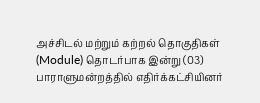அச்சிடல் மற்றும் கற்றல் தொகுதிகள் (Module) தொடர்பாக இன்று (03) பாராளுமன்றத்தில் எதிர்க்கட்சியினர்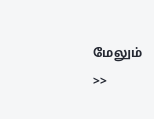மேலும் >>